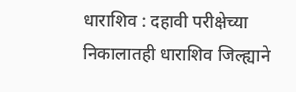धाराशिव : दहावी परीक्षेच्या निकालातही धाराशिव जिल्ह्याने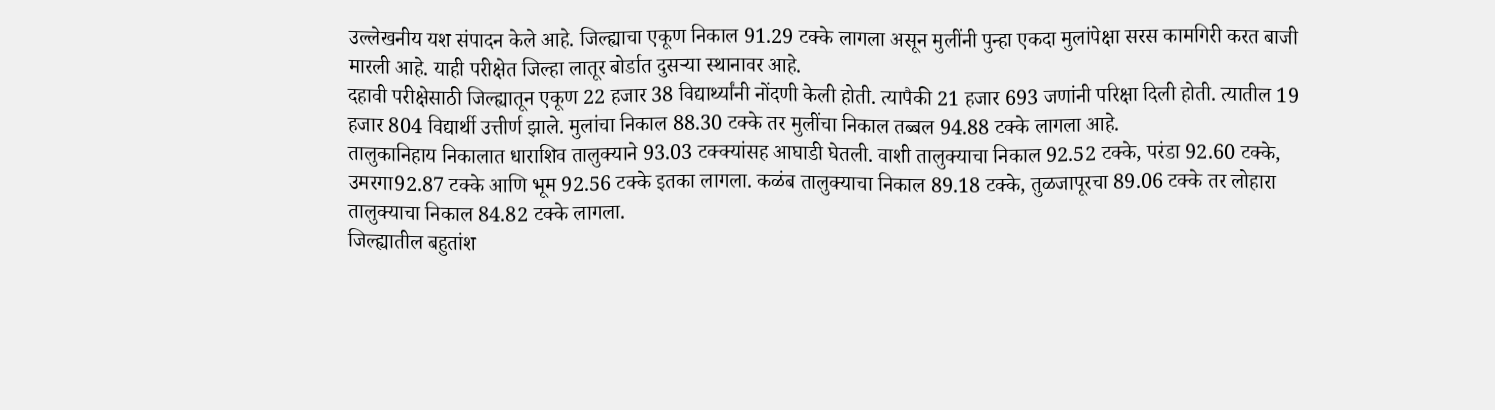उल्लेखनीय यश संपादन केले आहे. जिल्ह्याचा एकूण निकाल 91.29 टक्के लागला असून मुलींनी पुन्हा एकदा मुलांपेक्षा सरस कामगिरी करत बाजी मारली आहे. याही परीक्षेत जिल्हा लातूर बोर्डात दुसऱ्या स्थानावर आहे.
दहावी परीक्षेसाठी जिल्ह्यातून एकूण 22 हजार 38 विद्यार्थ्यांनी नोंदणी केली होती. त्यापैकी 21 हजार 693 जणांनी परिक्षा दिली होती. त्यातील 19 हजार 804 विद्यार्थी उत्तीर्ण झाले. मुलांचा निकाल 88.30 टक्के तर मुलींचा निकाल तब्बल 94.88 टक्के लागला आहे.
तालुकानिहाय निकालात धाराशिव तालुक्याने 93.03 टक्क्यांसह आघाडी घेतली. वाशी तालुक्याचा निकाल 92.52 टक्के, परंडा 92.60 टक्के, उमरगा92.87 टक्के आणि भूम 92.56 टक्के इतका लागला. कळंब तालुक्याचा निकाल 89.18 टक्के, तुळजापूरचा 89.06 टक्के तर लोहारा तालुक्याचा निकाल 84.82 टक्के लागला.
जिल्ह्यातील बहुतांश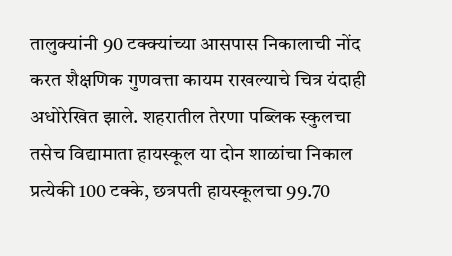तालुक्यांनी 90 टक्क्यांच्या आसपास निकालाची नोंद करत शैक्षणिक गुणवत्ता कायम राखल्याचे चित्र यंदाही अधोरेखित झाले. शहरातील तेरणा पब्लिक स्कुलचा तसेच विद्यामाता हायस्कूल या दोन शाळांचा निकाल प्रत्येकी 100 टक्के, छत्रपती हायस्कूलचा 99.70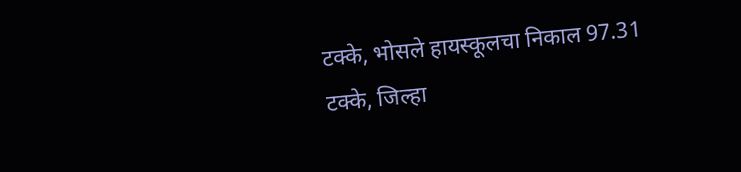टक्के, भोसले हायस्कूलचा निकाल 97.31 टक्के, जिल्हा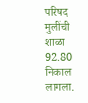परिषद मुलींची शाळा 92.80 निकाल लागला.